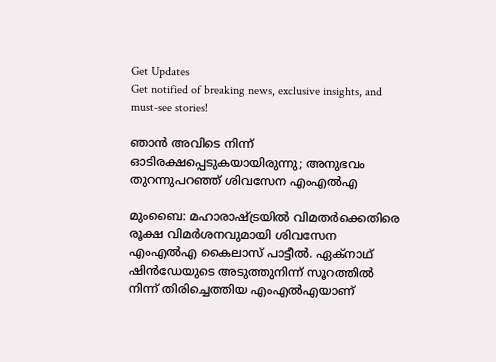Get Updates
Get notified of breaking news, exclusive insights, and must-see stories!

ഞാന്‍ അവിടെ നിന്ന് ഓടിരക്ഷപ്പെടുകയായിരുന്നു; അനുഭവം തുറന്നുപറഞ്ഞ് ശിവസേന എംഎല്‍എ

മുംബൈ: മഹാരാഷ്ട്രയിൽ വിമതർക്കെതിരെ രൂക്ഷ വിമർശനവുമായി ശിവസേന എംഎൽഎ കൈലാസ് പാട്ടീൽ. ഏക്‌നാഥ് ഷിൻഡേയുടെ അടുത്തുനിന്ന് സൂറത്തിൽ നിന്ന് തിരിച്ചെത്തിയ എംഎൽഎയാണ്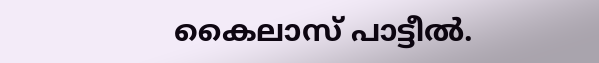കൈലാസ് പാട്ടീൽ.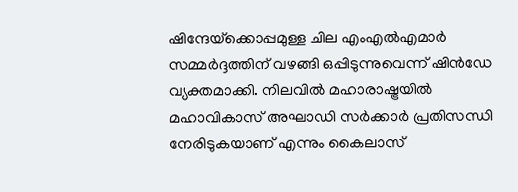ഷിന്ദേയ്‌ക്കൊപ്പമുള്ള ചില എംഎൽഎമാർ സമ്മർദ്ദത്തിന് വഴങ്ങി ഒപ്പിടുന്നുവെന്ന് ഷിൻഡേ വ്യക്തമാക്കി. നിലവിൽ മഹാരാഷ്ട്രയിൽ മഹാവികാസ് അഘാഡി സർക്കാർ പ്രതിസന്ധി നേരിടുകയാണ് എന്നും കൈലാസ്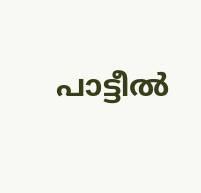പാട്ടീൽ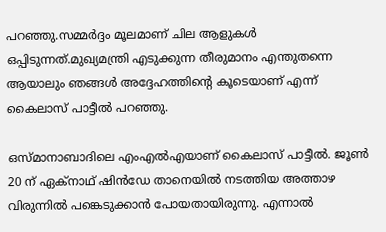പറഞ്ഞു.സമ്മർദ്ദം മൂലമാണ് ചില ആളുകൾ ഒപ്പിടുന്നത്.മുഖ്യമന്ത്രി എടുക്കുന്ന തീരുമാനം എന്തുതന്നെ ആയാലും ഞങ്ങൾ അദ്ദേഹത്തിന്റെ കൂടെയാണ് എന്ന് കൈലാസ് പാട്ടീൽ പറഞ്ഞു.

ഒസ്മാനാബാദിലെ എംഎൽഎയാണ് കൈലാസ് പാട്ടീൽ. ജൂൺ 20 ന് ഏക്‌നാഥ് ഷിൻഡേ താനെയിൽ നടത്തിയ അത്താഴ വിരുന്നിൽ പങ്കെടുക്കാൻ പോയതായിരുന്നു. എന്നാൽ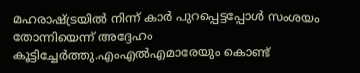മഹരാഷ്ട്രയിൽ നിന്ന് കാർ പുറപ്പെട്ടപ്പോൾ സംശയം തോന്നിയെന്ന് അദ്ദേഹം കൂട്ടിച്ചേർത്തു.എംഎൽഎമാരേയും കൊണ്ട്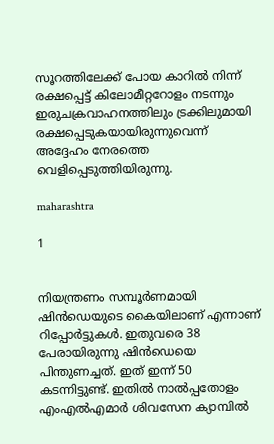സൂറത്തിലേക്ക് പോയ കാറിൽ നിന്ന് രക്ഷപ്പെട്ട് കിലോമീറ്ററോളം നടന്നും ഇരുചക്രവാഹനത്തിലും ട്രക്കിലുമായി രക്ഷപ്പെടുകയായിരുന്നുവെന്ന് അദ്ദേഹം നേരത്തെ വെളിപ്പെടുത്തിയിരുന്നു.

maharashtra

1


നിയന്ത്രണം സമ്പൂര്‍ണമായി ഷിന്‍ഡെയുടെ കൈയിലാണ് എന്നാണ് റിപ്പോർട്ടുകൾ. ഇതുവരെ 38 പേരായിരുന്നു ഷിന്‍ഡെയെ പിന്തുണച്ചത്. ഇത് ഇന്ന് 50 കടന്നിട്ടുണ്ട്. ഇതില്‍ നാല്‍പ്പതോളം എംഎല്‍എമാര്‍ ശിവസേന ക്യാമ്പില്‍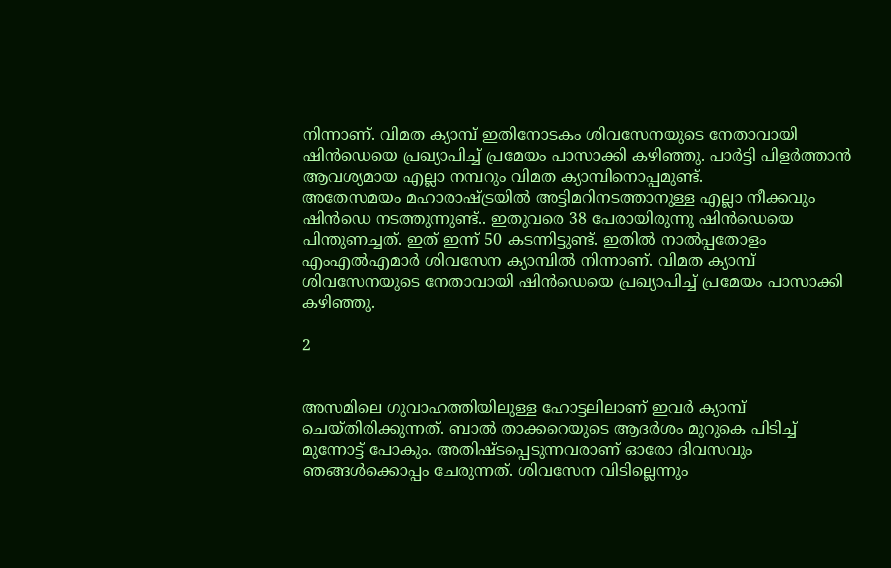നിന്നാണ്. വിമത ക്യാമ്പ് ഇതിനോടകം ശിവസേനയുടെ നേതാവായി ഷിന്‍ഡെയെ പ്രഖ്യാപിച്ച് പ്രമേയം പാസാക്കി കഴിഞ്ഞു. പാര്‍ട്ടി പിളര്‍ത്താന്‍ ആവശ്യമായ എല്ലാ നമ്പറും വിമത ക്യാമ്പിനൊപ്പമുണ്ട്.
അതേസമയം മഹാരാഷ്ട്രയിൽ അട്ടിമറിനടത്താനുള്ള എല്ലാ നീക്കവും ഷിൻഡെ നടത്തുന്നുണ്ട്.. ഇതുവരെ 38 പേരായിരുന്നു ഷിന്‍ഡെയെ പിന്തുണച്ചത്. ഇത് ഇന്ന് 50 കടന്നിട്ടുണ്ട്. ഇതില്‍ നാല്‍പ്പതോളം എംഎല്‍എമാര്‍ ശിവസേന ക്യാമ്പില്‍ നിന്നാണ്. വിമത ക്യാമ്പ് ശിവസേനയുടെ നേതാവായി ഷിന്‍ഡെയെ പ്രഖ്യാപിച്ച് പ്രമേയം പാസാക്കി കഴിഞ്ഞു.

2


അസമിലെ ഗുവാഹത്തിയിലുള്ള ഹോട്ടലിലാണ് ഇവര്‍ ക്യാമ്പ് ചെയ്തിരിക്കുന്നത്. ബാല്‍ താക്കറെയുടെ ആദര്‍ശം മുറുകെ പിടിച്ച് മുന്നോട്ട് പോകും. അതിഷ്ടപ്പെടുന്നവരാണ് ഓരോ ദിവസവും ഞങ്ങള്‍ക്കൊപ്പം ചേരുന്നത്. ശിവസേന വിടില്ലെന്നും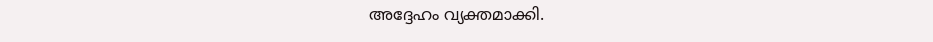അദ്ദേഹം വ്യക്തമാക്കി.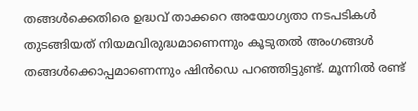തങ്ങൾക്കെതിരെ ഉദ്ധവ് താക്കറെ അയോഗ്യതാ നടപടികള്‍ തുടങ്ങിയത് നിയമവിരുദ്ധമാണെന്നും കൂടുതല്‍ അംഗങ്ങള്‍ തങ്ങള്‍ക്കൊപ്പമാണെന്നും ഷിൻഡെ പറഞ്ഞിട്ടുണ്ട്. മൂന്നില്‍ രണ്ട്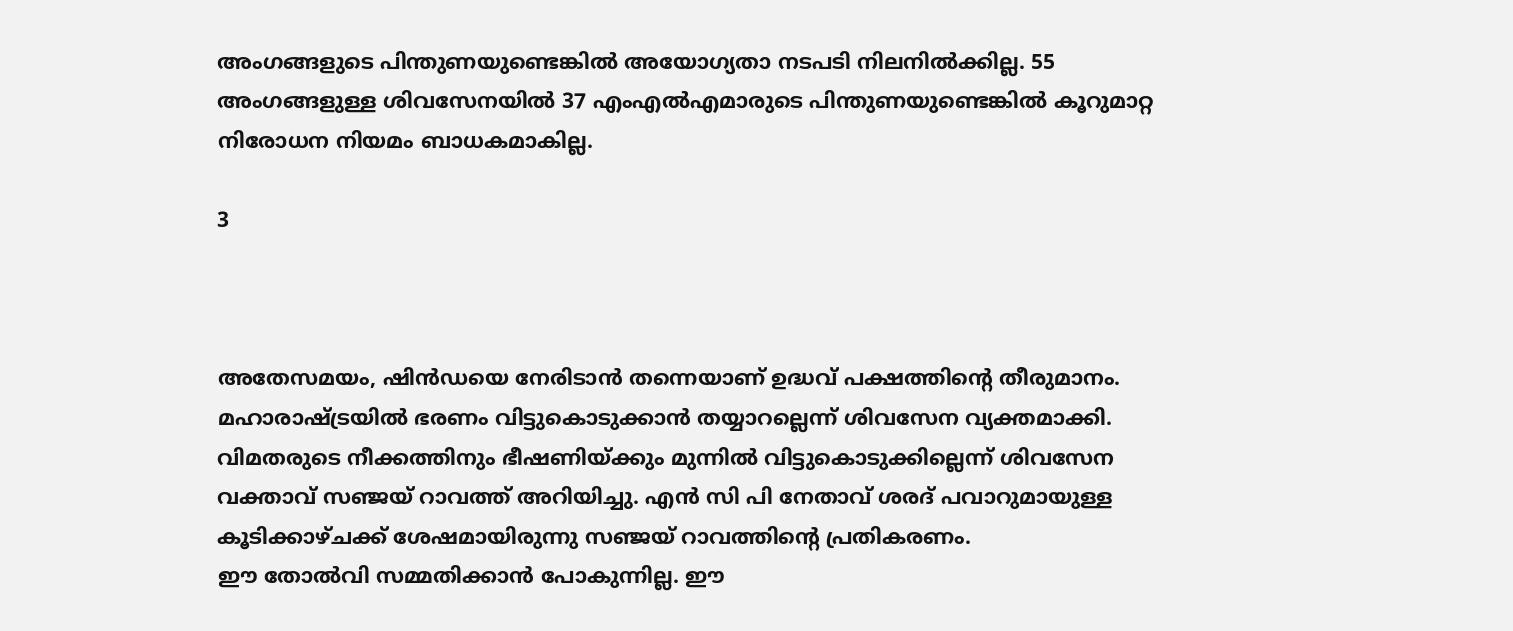അംഗങ്ങളുടെ പിന്തുണയുണ്ടെങ്കില്‍ അയോഗ്യതാ നടപടി നിലനില്‍ക്കില്ല. 55 അംഗങ്ങളുള്ള ശിവസേനയില്‍ 37 എംഎല്‍എമാരുടെ പിന്തുണയുണ്ടെങ്കില്‍ കൂറുമാറ്റ നിരോധന നിയമം ബാധകമാകില്ല.

3



അതേസമയം, ഷിൻഡയെ നേരിടാൻ തന്നെയാണ് ഉദ്ധവ് പക്ഷത്തിന്റെ തീരുമാനം. മഹാരാഷ്ട്രയില്‍ ഭരണം വിട്ടുകൊടുക്കാന്‍ തയ്യാറല്ലെന്ന് ശിവസേന വ്യക്തമാക്കി. വിമതരുടെ നീക്കത്തിനും ഭീഷണിയ്ക്കും മുന്നില്‍ വിട്ടുകൊടുക്കില്ലെന്ന് ശിവസേന വക്താവ് സഞ്ജയ് റാവത്ത് അറിയിച്ചു. എന്‍ സി പി നേതാവ് ശരദ് പവാറുമായുള്ള കൂടിക്കാഴ്ചക്ക് ശേഷമായിരുന്നു സഞ്ജയ് റാവത്തിന്റെ പ്രതികരണം.
ഈ തോല്‍വി സമ്മതിക്കാന്‍ പോകുന്നില്ല. ഈ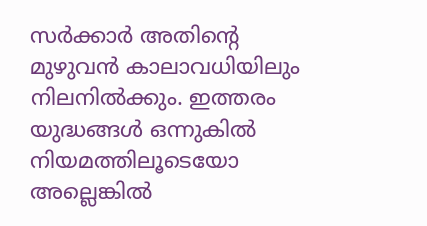സര്‍ക്കാര്‍ അതിന്റെ മുഴുവന്‍ കാലാവധിയിലും നിലനില്‍ക്കും. ഇത്തരം യുദ്ധങ്ങള്‍ ഒന്നുകില്‍ നിയമത്തിലൂടെയോ അല്ലെങ്കില്‍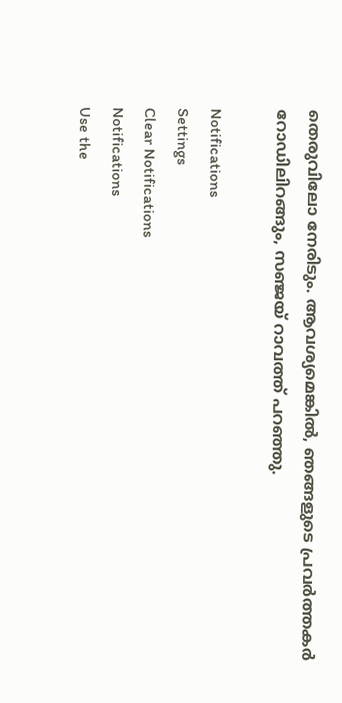തെരുവിലോ നേരിടും. ആവശ്യമെങ്കില്‍, ഞങ്ങളുടെ പ്രവര്‍ത്തകര്‍ റോഡിലിറങ്ങും, സഞ്ജയ് റാവത്ത് പറഞ്ഞു.

Notifications
Settings
Clear Notifications
Notifications
Use the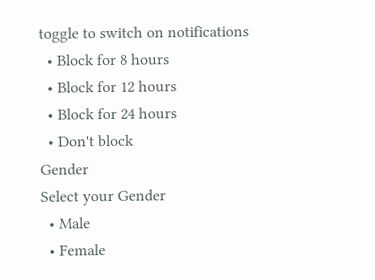toggle to switch on notifications
  • Block for 8 hours
  • Block for 12 hours
  • Block for 24 hours
  • Don't block
Gender
Select your Gender
  • Male
  • Female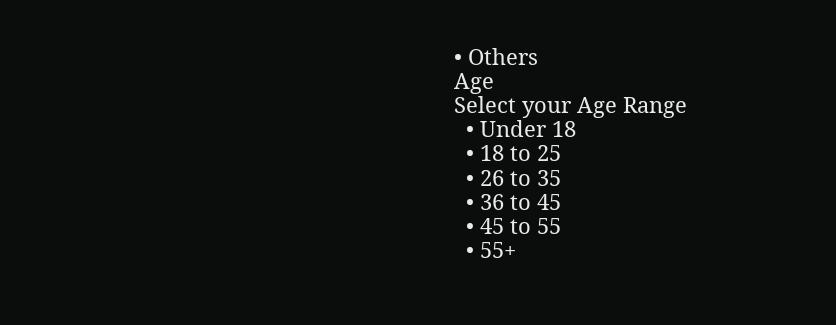• Others
Age
Select your Age Range
  • Under 18
  • 18 to 25
  • 26 to 35
  • 36 to 45
  • 45 to 55
  • 55+